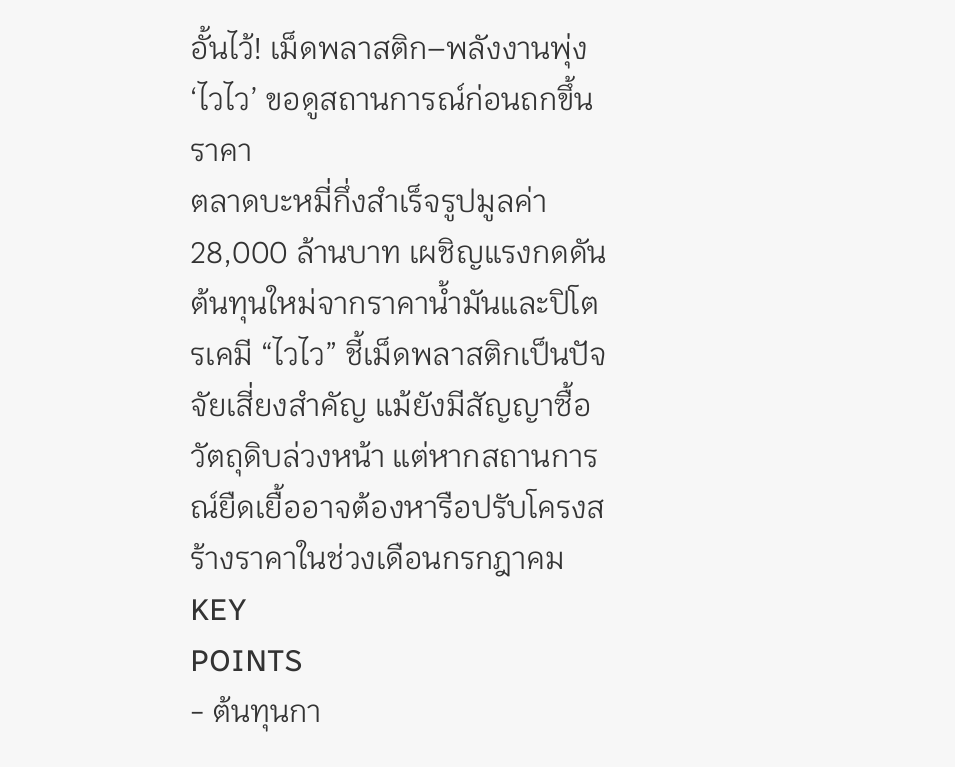อั้นไว้! เม็ดพลาสติก–พลังงานพุ่ง ‘ไวไว’ ขอดูสถานการณ์ก่อนถกขึ้นราคา
ตลาดบะหมี่กึ่งสำเร็จรูปมูลค่า 28,000 ล้านบาท เผชิญแรงกดดันต้นทุนใหม่จากราคาน้ำมันและปิโตรเคมี “ไวไว” ชี้เม็ดพลาสติกเป็นปัจจัยเสี่ยงสำคัญ แม้ยังมีสัญญาซื้อวัตถุดิบล่วงหน้า แต่หากสถานการณ์ยืดเยื้ออาจต้องหารือปรับโครงสร้างราคาในช่วงเดือนกรกฎาคม
KEY
POINTS
- ต้นทุนกา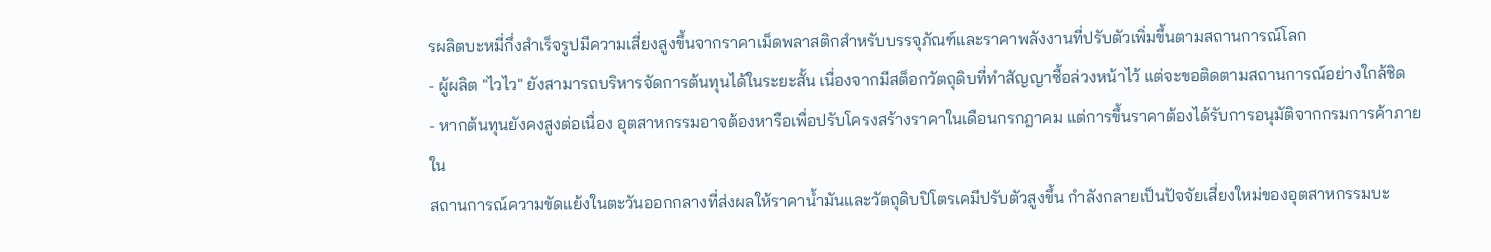รผลิตบะหมี่กึ่งสำเร็จรูปมีความเสี่ยงสูงขึ้นจากราคาเม็ดพลาสติกสำหรับบรรจุภัณฑ์และราคาพลังงานที่ปรับตัวเพิ่มขึ้นตามสถานการณ์โลก
- ผู้ผลิต "ไวไว" ยังสามารถบริหารจัดการต้นทุนได้ในระยะสั้น เนื่องจากมีสต็อกวัตถุดิบที่ทำสัญญาซื้อล่วงหน้าไว้ แต่จะขอติดตามสถานการณ์อย่างใกล้ชิด
- หากต้นทุนยังคงสูงต่อเนื่อง อุตสาหกรรมอาจต้องหารือเพื่อปรับโครงสร้างราคาในเดือนกรกฎาคม แต่การขึ้นราคาต้องได้รับการอนุมัติจากกรมการค้าภายใน
สถานการณ์ความขัดแย้งในตะวันออกกลางที่ส่งผลให้ราคาน้ำมันและวัตถุดิบปิโตรเคมีปรับตัวสูงขึ้น กำลังกลายเป็นปัจจัยเสี่ยงใหม่ของอุตสาหกรรมบะ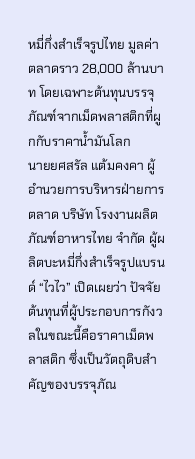หมี่กึ่งสำเร็จรูปไทย มูลค่าตลาดราว 28,000 ล้านบาท โดยเฉพาะต้นทุนบรรจุภัณฑ์จากเม็ดพลาสติกที่ผูกกับราคาน้ำมันโลก
นายยศสรัล แต้มคงคา ผู้อำนวยการบริหารฝ่ายการตลาด บริษัท โรงงานผลิตภัณฑ์อาหารไทย จำกัด ผู้ผลิตบะหมี่กึ่งสำเร็จรูปแบรนด์ “ไวไว” เปิดเผยว่า ปัจจัยต้นทุนที่ผู้ประกอบการกังวลในขณะนี้คือราคาเม็ดพลาสติก ซึ่งเป็นวัตถุดิบสำคัญของบรรจุภัณ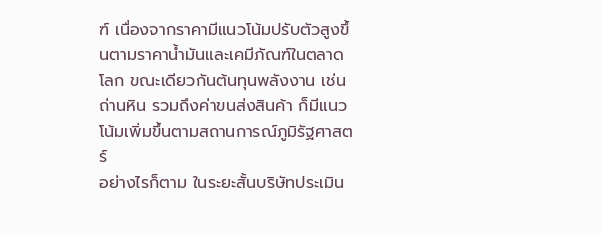ฑ์ เนื่องจากราคามีแนวโน้มปรับตัวสูงขึ้นตามราคาน้ำมันและเคมีภัณฑ์ในตลาดโลก ขณะเดียวกันต้นทุนพลังงาน เช่น ถ่านหิน รวมถึงค่าขนส่งสินค้า ก็มีแนวโน้มเพิ่มขึ้นตามสถานการณ์ภูมิรัฐศาสตร์
อย่างไรก็ตาม ในระยะสั้นบริษัทประเมิน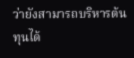ว่ายังสามารถบริหารต้นทุนได้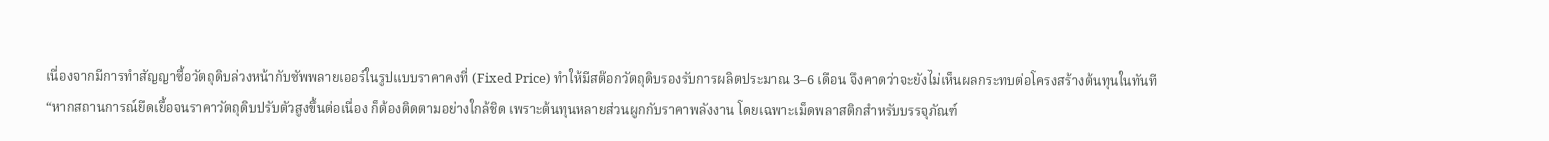เนื่องจากมีการทำสัญญาซื้อวัตถุดิบล่วงหน้ากับซัพพลายเออร์ในรูปแบบราคาคงที่ (Fixed Price) ทำให้มีสต๊อกวัตถุดิบรองรับการผลิตประมาณ 3–6 เดือน จึงคาดว่าจะยังไม่เห็นผลกระทบต่อโครงสร้างต้นทุนในทันที
“หากสถานการณ์ยืดเยื้อจนราคาวัตถุดิบปรับตัวสูงขึ้นต่อเนื่อง ก็ต้องติดตามอย่างใกล้ชิด เพราะต้นทุนหลายส่วนผูกกับราคาพลังงาน โดยเฉพาะเม็ดพลาสติกสำหรับบรรจุภัณฑ์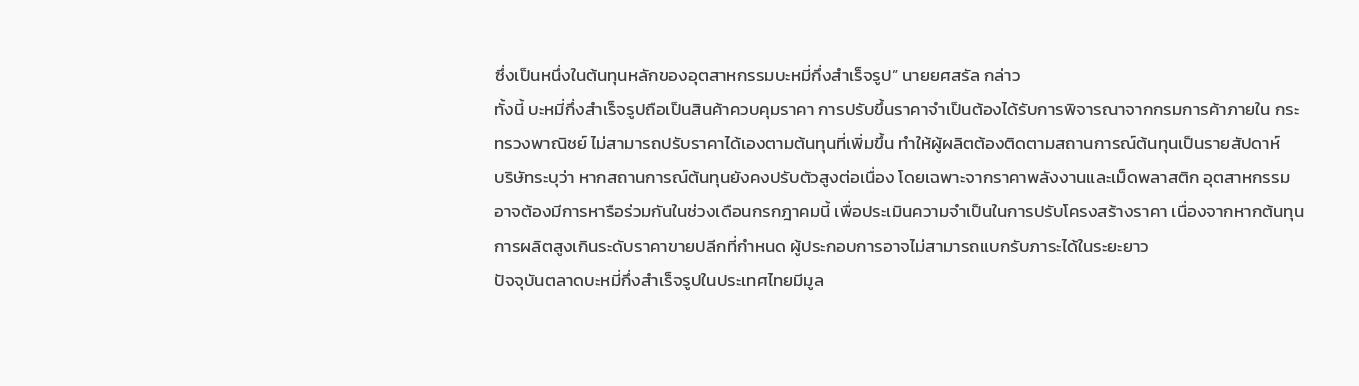ซึ่งเป็นหนึ่งในต้นทุนหลักของอุตสาหกรรมบะหมี่กึ่งสำเร็จรูป” นายยศสรัล กล่าว
ทั้งนี้ บะหมี่กึ่งสำเร็จรูปถือเป็นสินค้าควบคุมราคา การปรับขึ้นราคาจำเป็นต้องได้รับการพิจารณาจากกรมการค้าภายใน กระทรวงพาณิชย์ ไม่สามารถปรับราคาได้เองตามต้นทุนที่เพิ่มขึ้น ทำให้ผู้ผลิตต้องติดตามสถานการณ์ต้นทุนเป็นรายสัปดาห์
บริษัทระบุว่า หากสถานการณ์ต้นทุนยังคงปรับตัวสูงต่อเนื่อง โดยเฉพาะจากราคาพลังงานและเม็ดพลาสติก อุตสาหกรรมอาจต้องมีการหารือร่วมกันในช่วงเดือนกรกฎาคมนี้ เพื่อประเมินความจำเป็นในการปรับโครงสร้างราคา เนื่องจากหากต้นทุนการผลิตสูงเกินระดับราคาขายปลีกที่กำหนด ผู้ประกอบการอาจไม่สามารถแบกรับภาระได้ในระยะยาว
ปัจจุบันตลาดบะหมี่กึ่งสำเร็จรูปในประเทศไทยมีมูล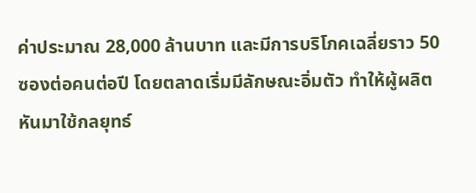ค่าประมาณ 28,000 ล้านบาท และมีการบริโภคเฉลี่ยราว 50 ซองต่อคนต่อปี โดยตลาดเริ่มมีลักษณะอิ่มตัว ทำให้ผู้ผลิตหันมาใช้กลยุทธ์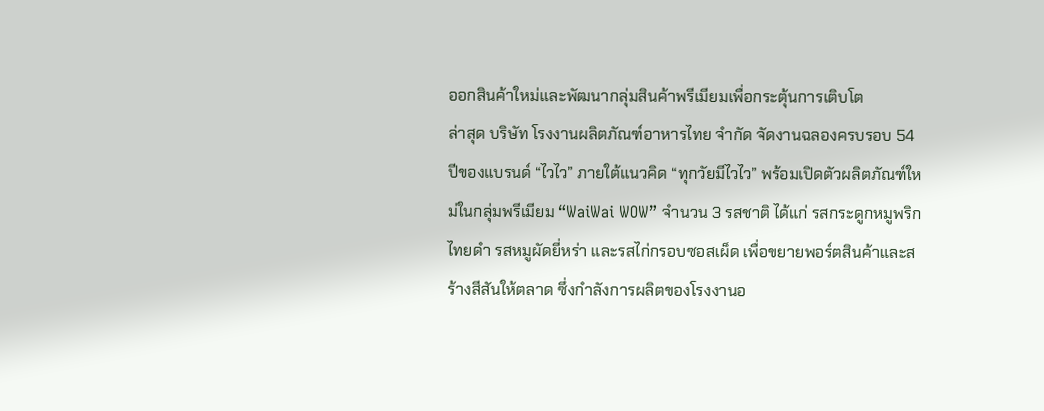ออกสินค้าใหม่และพัฒนากลุ่มสินค้าพรีเมียมเพื่อกระตุ้นการเติบโต
ล่าสุด บริษัท โรงงานผลิตภัณฑ์อาหารไทย จำกัด จัดงานฉลองครบรอบ 54 ปีของแบรนด์ “ไวไว” ภายใต้แนวคิด “ทุกวัยมีไวไว” พร้อมเปิดตัวผลิตภัณฑ์ใหม่ในกลุ่มพรีเมียม “WaiWai WOW” จำนวน 3 รสชาติ ได้แก่ รสกระดูกหมูพริกไทยดำ รสหมูผัดยี่หร่า และรสไก่กรอบซอสเผ็ด เพื่อขยายพอร์ตสินค้าและสร้างสีสันให้ตลาด ซึ่งกำลังการผลิตของโรงงานอ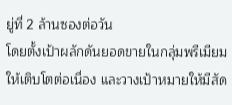ยู่ที่ 2 ล้านซองต่อวัน
โดยตั้งเป้าผลักดันยอดขายในกลุ่มพรีเมียมให้เติบโตต่อเนื่อง และวางเป้าหมายให้มีสัด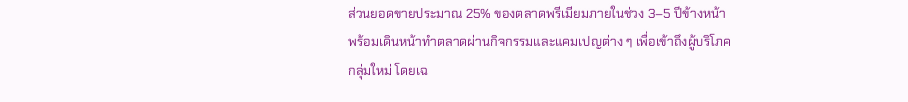ส่วนยอดขายประมาณ 25% ของตลาดพรีเมียมภายในช่วง 3–5 ปีข้างหน้า พร้อมเดินหน้าทำตลาดผ่านกิจกรรมและแคมเปญต่าง ๆ เพื่อเข้าถึงผู้บริโภคกลุ่มใหม่ โดยเฉ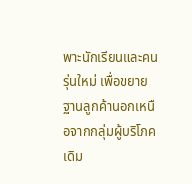พาะนักเรียนและคนรุ่นใหม่ เพื่อขยายฐานลูกค้านอกเหนือจากกลุ่มผู้บริโภคเดิม